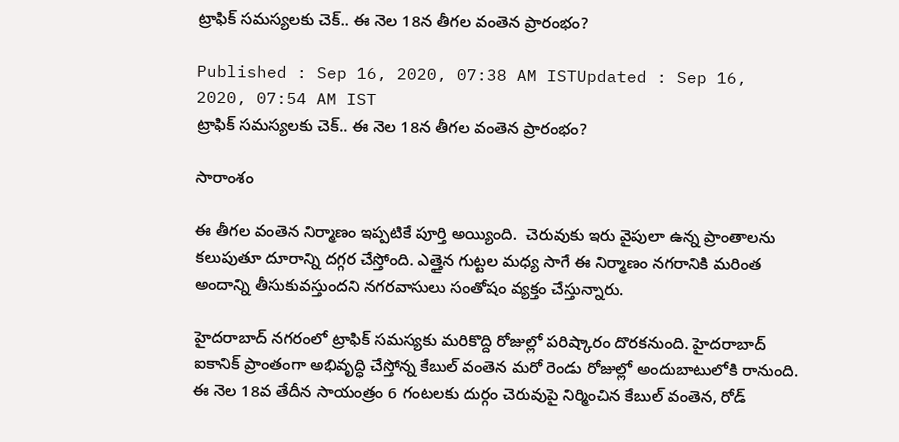ట్రాఫిక్ సమస్యలకు చెక్.. ఈ నెల 18న తీగల వంతెన ప్రారంభం?

Published : Sep 16, 2020, 07:38 AM ISTUpdated : Sep 16, 2020, 07:54 AM IST
ట్రాఫిక్ సమస్యలకు చెక్.. ఈ నెల 18న తీగల వంతెన ప్రారంభం?

సారాంశం

ఈ తీగల వంతెన నిర్మాణం ఇప్పటికే పూర్తి అయ్యింది.  చెరువుకు ఇరు వైపులా ఉన్న ప్రాంతాలను కలుపుతూ దూరాన్ని దగ్గర చేస్తోంది. ఎత్తైన గుట్టల మధ్య సాగే ఈ నిర్మాణం నగరానికి మరింత అందాన్ని తీసుకువస్తుందని నగరవాసులు సంతోషం వ్యక్తం చేస్తున్నారు.

హైదరాబాద్ నగరంలో ట్రాఫిక్ సమస్యకు మరికొద్ది రోజుల్లో పరిష్కారం దొరకనుంది. హైదరాబాద్‌ ఐకానిక్‌ ప్రాంతంగా అభివృద్ధి చేస్తోన్న కేబుల్‌ వంతెన మరో రెండు రోజుల్లో అందుబాటులోకి రానుంది. ఈ నెల 18వ తేదీన సాయంత్రం 6 గంటలకు దుర్గం చెరువుపై నిర్మించిన కేబుల్‌ వంతెన, రోడ్‌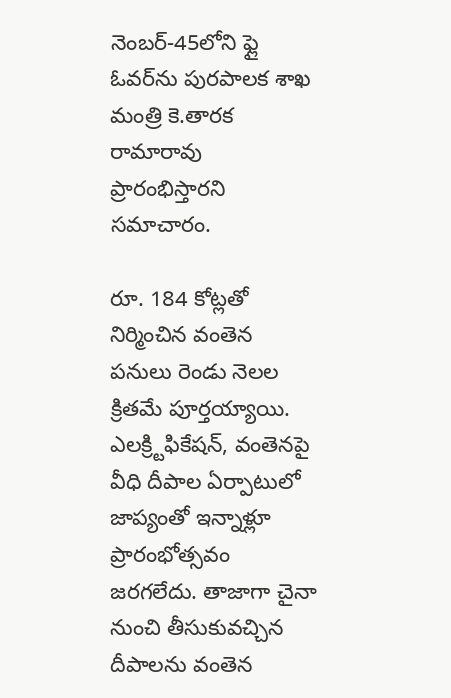నెంబర్‌-45లోని ఫ్లై ఓవర్‌ను పురపాలక శాఖ మంత్రి కె.తారక రామారావు ప్రారంభిస్తారని సమాచారం.

రూ. 184 కోట్లతో నిర్మించిన వంతెన పనులు రెండు నెలల క్రితమే పూర్తయ్యాయి. ఎలక్ర్టిఫికేషన్‌, వంతెనపై వీధి దీపాల ఏర్పాటులో జాప్యంతో ఇన్నాళ్లూ ప్రారంభోత్సవం జరగలేదు. తాజాగా చైనా నుంచి తీసుకువచ్చిన దీపాలను వంతెన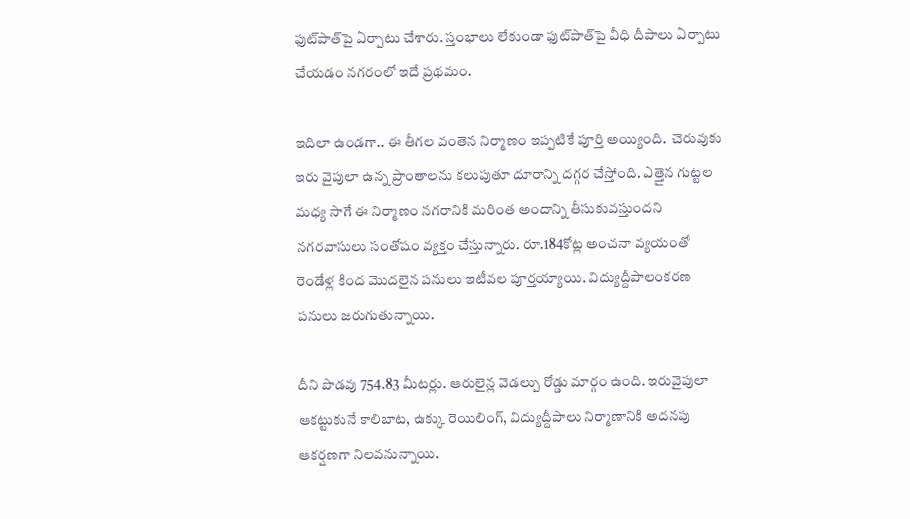ఫుట్‌పాత్‌పై ఏర్పాటు చేశారు. స్తంభాలు లేకుండా ఫుట్‌పాత్‌పై వీధి దీపాలు ఏర్పాటు చేయడం నగరంలో ఇదే ప్రథమం.

ఇదిలా ఉండగా.. ఈ తీగల వంతెన నిర్మాణం ఇప్పటికే పూర్తి అయ్యింది.  చెరువుకు ఇరు వైపులా ఉన్న ప్రాంతాలను కలుపుతూ దూరాన్ని దగ్గర చేస్తోంది. ఎత్తైన గుట్టల మధ్య సాగే ఈ నిర్మాణం నగరానికి మరింత అందాన్ని తీసుకువస్తుందని నగరవాసులు సంతోషం వ్యక్తం చేస్తున్నారు. రూ.184కోట్ల అంచనా వ్యయంతో రెండేళ్ల కింద మొదలైన పనులు ఇటీవల పూర్తయ్యాయి. విద్యుద్దీపాలంకరణ పనులు జరుగుతున్నాయి.

దీని పొడవు 754.83 మీటర్లు. ఆరులైన్ల వెడల్పు రోడ్డు మార్గం ఉంది. ఇరువైపులా ఆకట్టుకునే కాలిబాట, ఉక్కు రెయిలింగ్, విద్యుద్దీపాలు నిర్మాణానికి అదనపు ఆకర్షణగా నిలవనున్నాయి.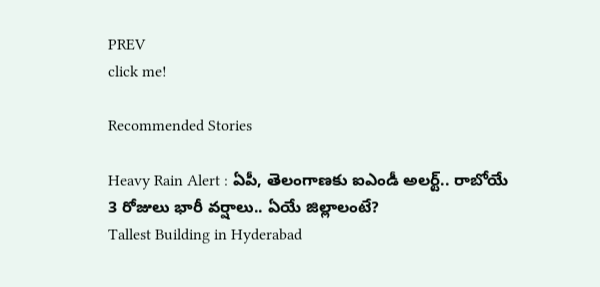PREV
click me!

Recommended Stories

Heavy Rain Alert : ఏపీ, తెలంగాణకు ఐఎండీ అలర్ట్.. రాబోయే 3 రోజులు భారీ వర్షాలు.. ఏయే జిల్లాలంటే?
Tallest Building in Hyderabad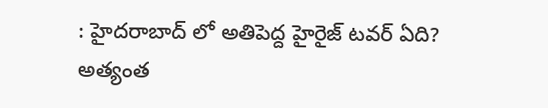: హైదరాబాద్ లో అతిపెద్ద హైరైజ్ టవర్ ఏది? అత్యంత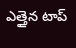ఎత్తైన టాప్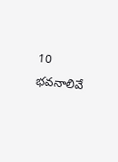10 భవనాలివే